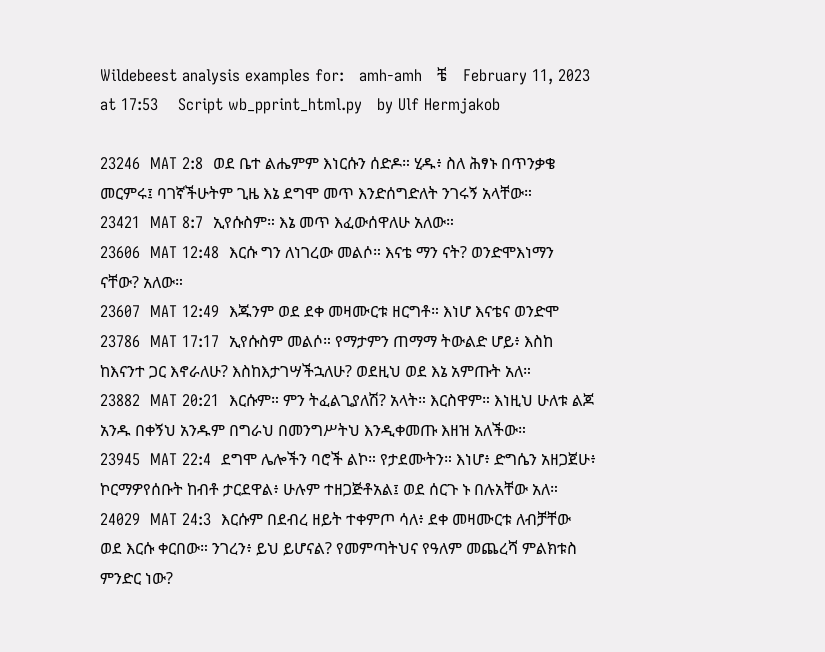Wildebeest analysis examples for:   amh-amh   ቼ    February 11, 2023 at 17:53    Script wb_pprint_html.py   by Ulf Hermjakob

23246  MAT 2:8  ወደ ቤተ ልሔምም እነርሱን ሰድዶ። ሂዱ፥ ስለ ሕፃኑ በጥንቃቄ መርምሩ፤ ባገኛችሁትም ጊዜ እኔ ደግሞ መጥ እንድሰግድለት ንገሩኝ አላቸው።
23421  MAT 8:7  ኢየሱስም። እኔ መጥ እፈውሰዋለሁ አለው።
23606  MAT 12:48  እርሱ ግን ለነገረው መልሶ። እናቴ ማን ናት? ወንድሞእነማን ናቸው? አለው።
23607  MAT 12:49  እጁንም ወደ ደቀ መዛሙርቱ ዘርግቶ። እነሆ እናቴና ወንድሞ
23786  MAT 17:17  ኢየሱስም መልሶ። የማታምን ጠማማ ትውልድ ሆይ፥ እስከ ከእናንተ ጋር እኖራለሁ? እስከእታገሣችኋለሁ? ወደዚህ ወደ እኔ አምጡት አለ።
23882  MAT 20:21  እርሱም። ምን ትፈልጊያለሽ? አላት። እርስዋም። እነዚህ ሁለቱ ልጆ አንዱ በቀኝህ አንዱም በግራህ በመንግሥትህ እንዲቀመጡ እዘዝ አለችው።
23945  MAT 22:4  ደግሞ ሌሎችን ባሮች ልኮ። የታደሙትን። እነሆ፥ ድግሴን አዘጋጀሁ፥ ኮርማዎየሰቡት ከብቶ ታርደዋል፥ ሁሉም ተዘጋጅቶአል፤ ወደ ሰርጉ ኑ በሉአቸው አለ።
24029  MAT 24:3  እርሱም በደብረ ዘይት ተቀምጦ ሳለ፥ ደቀ መዛሙርቱ ለብቻቸው ወደ እርሱ ቀርበው። ንገረን፥ ይህ ይሆናል? የመምጣትህና የዓለም መጨረሻ ምልክቱስ ምንድር ነው?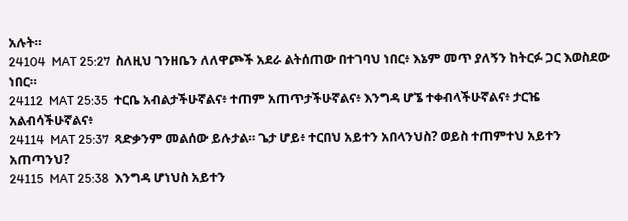አሉት።
24104  MAT 25:27  ስለዚህ ገንዘቤን ለለዋጮች አደራ ልትሰጠው በተገባህ ነበር፥ እኔም መጥ ያለኝን ከትርፉ ጋር እወስደው ነበር።
24112  MAT 25:35  ተርቤ አብልታችሁኛልና፥ ተጠም አጠጥታችሁኛልና፥ እንግዳ ሆኜ ተቀብላችሁኛልና፥ ታርዤ አልብሳችሁኛልና፥
24114  MAT 25:37  ጻድቃንም መልሰው ይሉታል። ጌታ ሆይ፥ ተርበህ አይተን አበላንህስ? ወይስ ተጠምተህ አይተን አጠጣንህ?
24115  MAT 25:38  እንግዳ ሆነህስ አይተን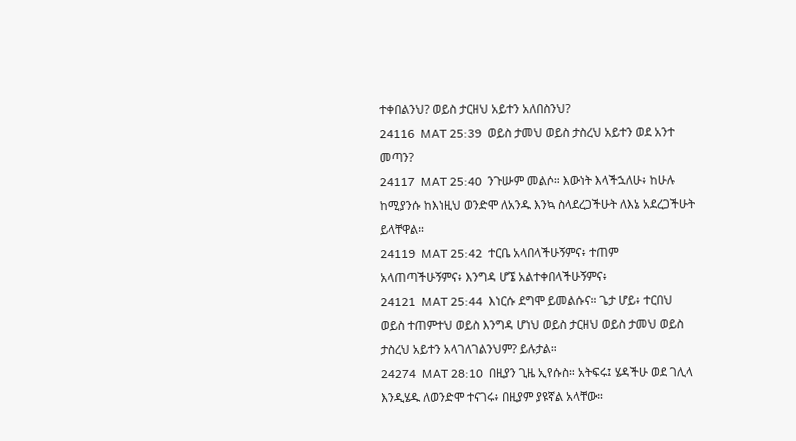ተቀበልንህ? ወይስ ታርዘህ አይተን አለበስንህ?
24116  MAT 25:39  ወይስ ታመህ ወይስ ታስረህ አይተን ወደ አንተ መጣን?
24117  MAT 25:40  ንጉሡም መልሶ። እውነት እላችኋለሁ፥ ከሁሉ ከሚያንሱ ከእነዚህ ወንድሞ ለአንዱ እንኳ ስላደረጋችሁት ለእኔ አደረጋችሁት ይላቸዋል።
24119  MAT 25:42  ተርቤ አላበላችሁኝምና፥ ተጠም አላጠጣችሁኝምና፥ እንግዳ ሆኜ አልተቀበላችሁኝምና፥
24121  MAT 25:44  እነርሱ ደግሞ ይመልሱና። ጌታ ሆይ፥ ተርበህ ወይስ ተጠምተህ ወይስ እንግዳ ሆነህ ወይስ ታርዘህ ወይስ ታመህ ወይስ ታስረህ አይተን አላገለገልንህም? ይሉታል።
24274  MAT 28:10  በዚያን ጊዜ ኢየሱስ። አትፍሩ፤ ሄዳችሁ ወደ ገሊላ እንዲሄዱ ለወንድሞ ተናገሩ፥ በዚያም ያዩኛል አላቸው።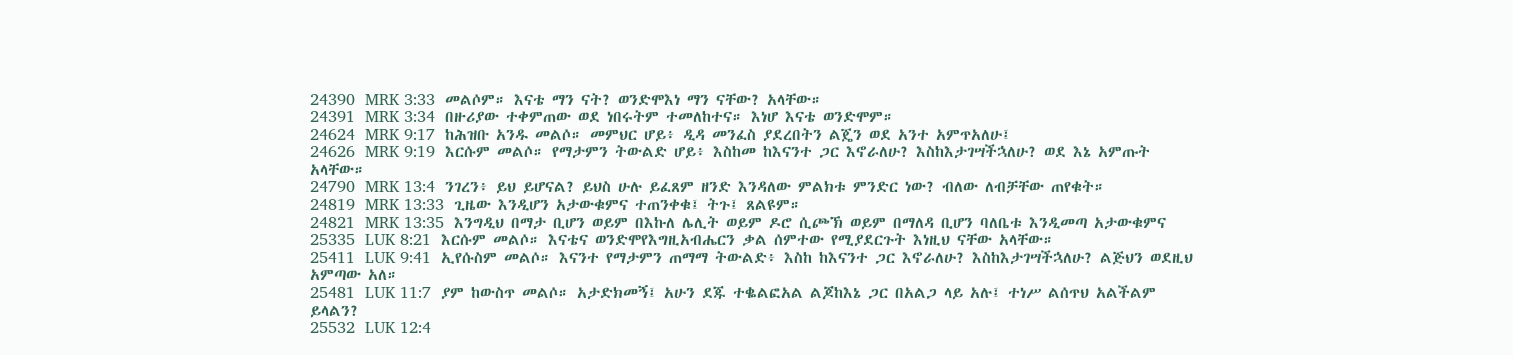24390  MRK 3:33  መልሶም። እናቴ ማን ናት? ወንድሞእነ ማን ናቸው? አላቸው።
24391  MRK 3:34  በዙሪያው ተቀምጠው ወደ ነበሩትም ተመለከተና። እነሆ እናቴ ወንድሞም።
24624  MRK 9:17  ከሕዝቡ አንዱ መልሶ። መምህር ሆይ፥ ዲዳ መንፈስ ያደረበትን ልጄን ወደ አንተ አምጥአለሁ፤
24626  MRK 9:19  እርሱም መልሶ። የማታምን ትውልድ ሆይ፥ እስከመ ከእናንተ ጋር እኖራለሁ? እስከእታገሣችኋለሁ? ወደ እኔ አምጡት አላቸው።
24790  MRK 13:4  ንገረን፥ ይህ ይሆናል? ይህስ ሁሉ ይፈጸም ዘንድ እንዳለው ምልክቱ ምንድር ነው? ብለው ለብቻቸው ጠየቁት።
24819  MRK 13:33  ጊዜው እንዲሆን አታውቁምና ተጠንቀቁ፤ ትጉ፤ ጸልዩም።
24821  MRK 13:35  እንግዲህ በማታ ቢሆን ወይም በእኩለ ሌሊት ወይም ዶሮ ሲጮኽ ወይም በማለዳ ቢሆን ባለቤቱ እንዲመጣ አታውቁምና
25335  LUK 8:21  እርሱም መልሶ። እናቴና ወንድሞየእግዚአብሔርን ቃል ሰምተው የሚያደርጉት እነዚህ ናቸው አላቸው።
25411  LUK 9:41  ኢየሱስም መልሶ። እናንተ የማታምን ጠማማ ትውልድ፥ እስከ ከእናንተ ጋር እኖራለሁ? እስከእታገሣችኋለሁ? ልጅህን ወደዚህ አምጣው አለ።
25481  LUK 11:7  ያም ከውስጥ መልሶ። አታድክመኝ፤ አሁን ደጁ ተቈልፎአል ልጆከእኔ ጋር በአልጋ ላይ አሉ፤ ተነሥ ልሰጥህ አልችልም ይላልን?
25532  LUK 12:4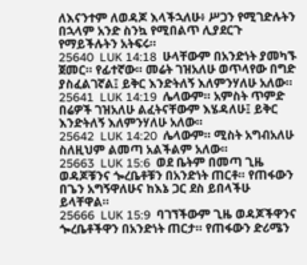ለእናንተም ለወዳጆ እላችኋለሁ፥ ሥጋን የሚገድሉትን በኋላም አንድ ስንኳ የሚበልጥ ሊያደርጉ የማይችሉትን አትፍሩ።
25640  LUK 14:18  ሁላቸውም በአንድነት ያመካኙ ጀመር። የፊተኛው። መሬት ገዝአለሁ ወጥላየው በግድ ያስፈልገኛል፤ ይቅር እንድትለኝ እለምንሃለሁ አለው።
25641  LUK 14:19  ሌላውም። አምስት ጥምድ በሬዎች ገዝአለሁ ልፈትናቸውም እሄዳለሁ፤ ይቅር እንድትለኝ እለምንሃለሁ አለው።
25642  LUK 14:20  ሌላውም። ሚስት አግብአለሁ ስለዚህም ልመጣ አልችልም አለው።
25663  LUK 15:6  ወደ ቤትም በመጣ ጊዜ ወዳጆቹንና ጐረቤቶቹን በአንድነት ጠርቶ። የጠፋውን በጌን አግኝዋለሁና ከእኔ ጋር ደስ ይበላችሁ ይላቸዋል።
25666  LUK 15:9  ባገኘችውም ጊዜ ወዳጆችዋንና ጐረቤቶችዋን በአንድነት ጠርታ። የጠፋውን ድሪሜን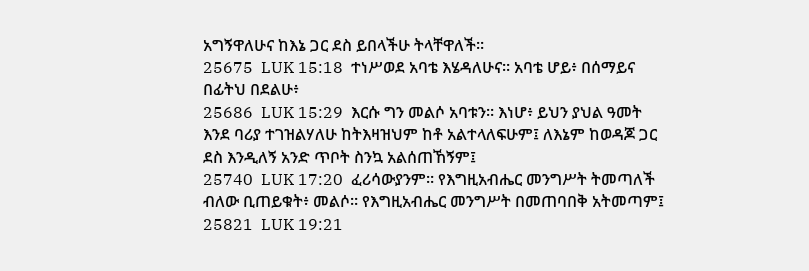አግኝዋለሁና ከእኔ ጋር ደስ ይበላችሁ ትላቸዋለች።
25675  LUK 15:18  ተነሥወደ አባቴ እሄዳለሁና። አባቴ ሆይ፥ በሰማይና በፊትህ በደልሁ፥
25686  LUK 15:29  እርሱ ግን መልሶ አባቱን። እነሆ፥ ይህን ያህል ዓመት እንደ ባሪያ ተገዝልሃለሁ ከትእዛዝህም ከቶ አልተላለፍሁም፤ ለእኔም ከወዳጆ ጋር ደስ እንዲለኝ አንድ ጥቦት ስንኳ አልሰጠኸኝም፤
25740  LUK 17:20  ፈሪሳውያንም። የእግዚአብሔር መንግሥት ትመጣለች ብለው ቢጠይቁት፥ መልሶ። የእግዚአብሔር መንግሥት በመጠባበቅ አትመጣም፤
25821  LUK 19:21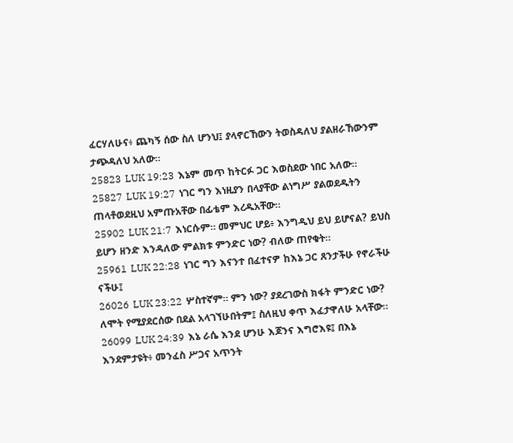ፈርሃለሁና፥ ጨካኝ ሰው ስለ ሆንህ፤ ያላኖርኸውን ትወስዳለህ ያልዘራኸውንም ታጭዳለህ አለው።
25823  LUK 19:23  እኔም መጥ ከትርፉ ጋር እወስደው ነበር አለው።
25827  LUK 19:27  ነገር ግን እነዚያን በላያቸው ልነግሥ ያልወደዱትን ጠላቶወደዚህ አምጡአቸው በፊቴም እረዱአቸው።
25902  LUK 21:7  እነርሱም። መምህር ሆይ፥ እንግዲህ ይህ ይሆናል? ይህስ ይሆን ዘንድ እንዳለው ምልክቱ ምንድር ነው? ብለው ጠየቁት።
25961  LUK 22:28  ነገር ግን እናንተ በፈተናዎ ከእኔ ጋር ጸንታችሁ የኖራችሁ ናችሁ፤
26026  LUK 23:22  ሦስተኛም። ምን ነው? ያደረገውስ ክፋት ምንድር ነው? ለሞት የሚያደርሰው በደል አላገኘሁበትም፤ ስለዚህ ቀጥ እፈታዋለሁ አላቸው።
26099  LUK 24:39  እኔ ራሴ እንደ ሆንሁ እጆንና እግሮእዩ፤ በእኔ እንደምታዩት፥ መንፈስ ሥጋና አጥንት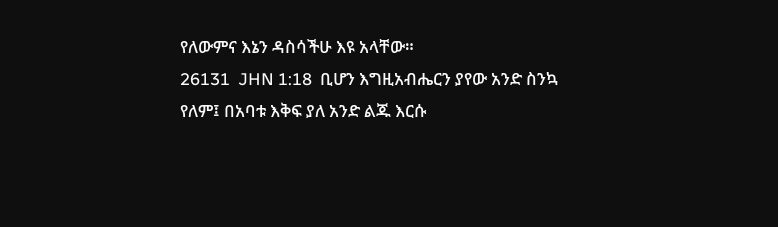የለውምና እኔን ዳስሳችሁ እዩ አላቸው።
26131  JHN 1:18  ቢሆን እግዚአብሔርን ያየው አንድ ስንኳ የለም፤ በአባቱ እቅፍ ያለ አንድ ልጁ እርሱ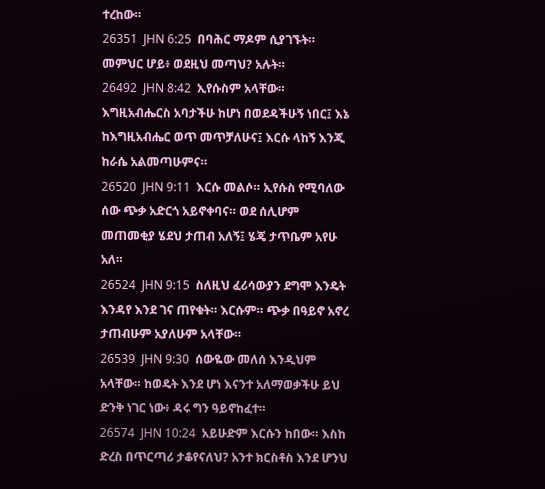ተረከው።
26351  JHN 6:25  በባሕር ማዶም ሲያገኙት። መምህር ሆይ፥ ወደዚህ መጣህ? አሉት።
26492  JHN 8:42  ኢየሱስም አላቸው። እግዚአብሔርስ አባታችሁ ከሆነ በወደዳችሁኝ ነበር፤ እኔ ከእግዚአብሔር ወጥ መጥቻለሁና፤ እርሱ ላከኝ እንጂ ከራሴ አልመጣሁምና።
26520  JHN 9:11  እርሱ መልሶ። ኢየሱስ የሚባለው ሰው ጭቃ አድርጎ አይኖቀባና። ወደ ሰሊሆም መጠመቂያ ሄደህ ታጠብ አለኝ፤ ሄጄ ታጥቤም አየሁ አለ።
26524  JHN 9:15  ስለዚህ ፈሪሳውያን ደግሞ እንዴት እንዳየ እንደ ገና ጠየቁት። እርሱም። ጭቃ በዓይኖ አኖረ ታጠብሁም አያለሁም አላቸው።
26539  JHN 9:30  ሰውዬው መለሰ እንዲህም አላቸው። ከወዴት እንደ ሆነ እናንተ አለማወቃችሁ ይህ ድንቅ ነገር ነው፥ ዳሩ ግን ዓይኖከፈተ።
26574  JHN 10:24  አይሁድም እርሱን ከበው። እስከ ድረስ በጥርጣሪ ታቆየናለህ? አንተ ክርስቶስ እንደ ሆንህ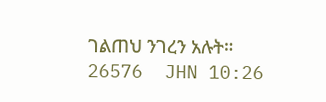ገልጠህ ንገረን አሉት።
26576  JHN 10:26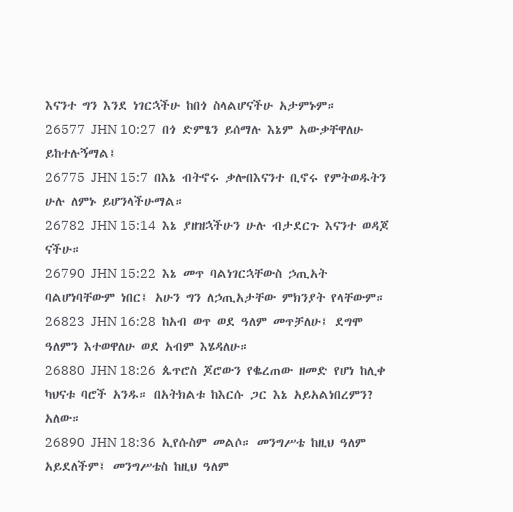እናንተ ግን እንደ ነገርኋችሁ ከበጎ ስላልሆናችሁ አታምኑም።
26577  JHN 10:27  በጎ ድምፄን ይሰማሉ እኔም አውቃቸዋለሁ ይከተሉኝማል፤
26775  JHN 15:7  በእኔ ብትኖሩ ቃሎበእናንተ ቢኖሩ የምትወዱትን ሁሉ ለምኑ ይሆንላችሁማል።
26782  JHN 15:14  እኔ ያዘዝኋችሁን ሁሉ ብታደርጉ እናንተ ወዳጆ ናችሁ።
26790  JHN 15:22  እኔ መጥ ባልነገርኋቸውስ ኃጢአት ባልሆነባቸውም ነበር፤ አሁን ግን ለኃጢአታቸው ምክንያት የላቸውም።
26823  JHN 16:28  ከአብ ወጥ ወደ ዓለም መጥቻለሁ፤ ደግሞ ዓለምን እተወዋለሁ ወደ አብም እሄዳለሁ።
26880  JHN 18:26  ጴጥሮስ ጆሮውን የቈረጠው ዘመድ የሆነ ከሊቀ ካህናቱ ባሮች አንዱ። በአትክልቱ ከእርሱ ጋር እኔ አይአልነበረምን? አለው።
26890  JHN 18:36  ኢየሱስም መልሶ። መንግሥቴ ከዚህ ዓለም አይደለችም፤ መንግሥቴስ ከዚህ ዓለም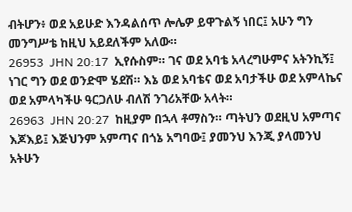ብትሆን፥ ወደ አይሁድ እንዳልሰጥ ሎሌዎ ይዋጉልኝ ነበር፤ አሁን ግን መንግሥቴ ከዚህ አይደለችም አለው።
26953  JHN 20:17  ኢየሱስም። ገና ወደ አባቴ አላረግሁምና አትንኪኝ፤ ነገር ግን ወደ ወንድሞ ሄደሽ። እኔ ወደ አባቴና ወደ አባታችሁ ወደ አምላኬና ወደ አምላካችሁ ዓርጋለሁ ብለሽ ንገሪአቸው አላት።
26963  JHN 20:27  ከዚያም በኋላ ቶማስን። ጣትህን ወደዚህ አምጣና እጆእይ፤ እጅህንም አምጣና በጎኔ አግባው፤ ያመንህ እንጂ ያላመንህ አትሁን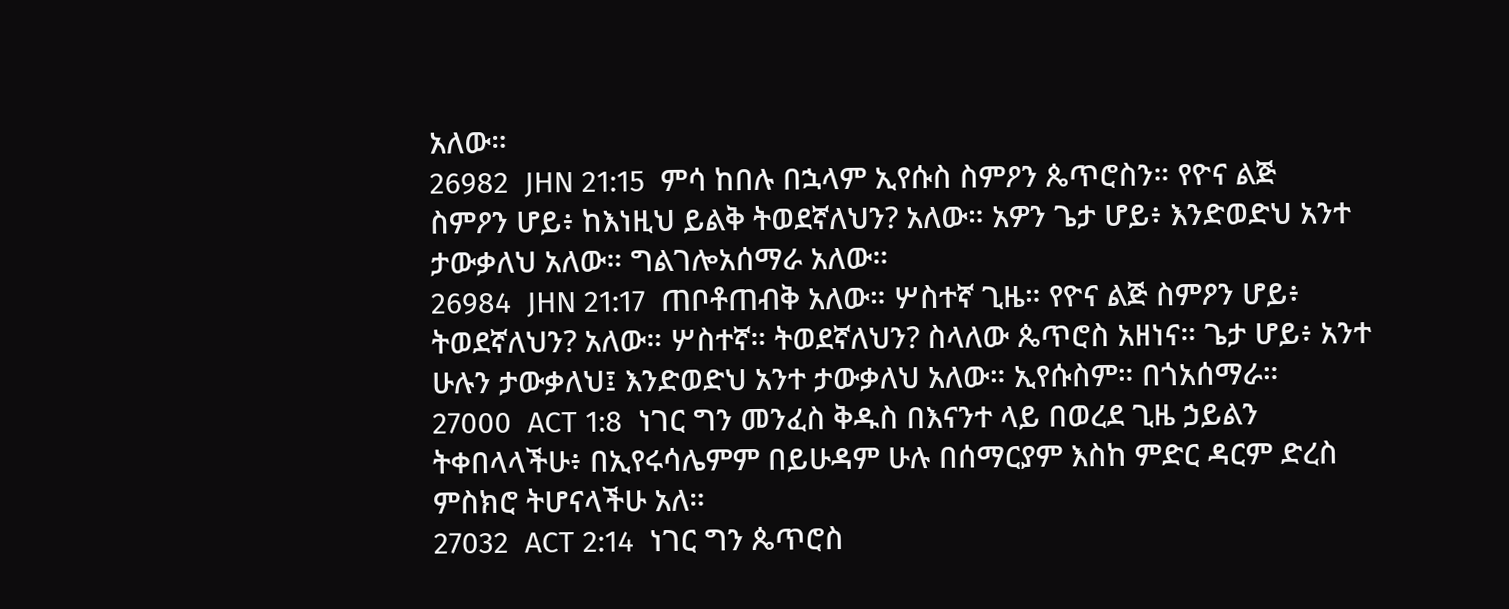አለው።
26982  JHN 21:15  ምሳ ከበሉ በኋላም ኢየሱስ ስምዖን ጴጥሮስን። የዮና ልጅ ስምዖን ሆይ፥ ከእነዚህ ይልቅ ትወደኛለህን? አለው። አዎን ጌታ ሆይ፥ እንድወድህ አንተ ታውቃለህ አለው። ግልገሎአሰማራ አለው።
26984  JHN 21:17  ጠቦቶጠብቅ አለው። ሦስተኛ ጊዜ። የዮና ልጅ ስምዖን ሆይ፥ ትወደኛለህን? አለው። ሦስተኛ። ትወደኛለህን? ስላለው ጴጥሮስ አዘነና። ጌታ ሆይ፥ አንተ ሁሉን ታውቃለህ፤ እንድወድህ አንተ ታውቃለህ አለው። ኢየሱስም። በጎአሰማራ።
27000  ACT 1:8  ነገር ግን መንፈስ ቅዱስ በእናንተ ላይ በወረደ ጊዜ ኃይልን ትቀበላላችሁ፥ በኢየሩሳሌምም በይሁዳም ሁሉ በሰማርያም እስከ ምድር ዳርም ድረስ ምስክሮ ትሆናላችሁ አለ።
27032  ACT 2:14  ነገር ግን ጴጥሮስ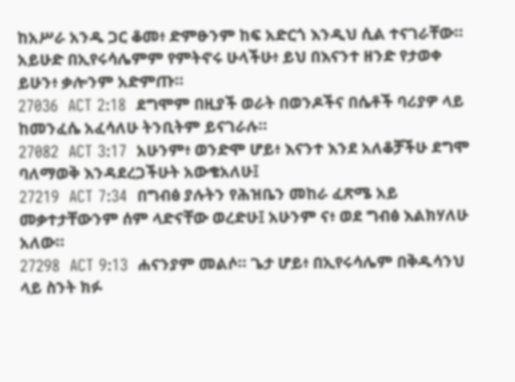ከአሥራ አንዱ ጋር ቆመ፥ ድምፁንም ከፍ አድርጎ እንዲህ ሲል ተናገራቸው። አይሁድ በኢየሩሳሌምም የምትኖሩ ሁላችሁ፥ ይህ በእናንተ ዘንድ የታወቀ ይሁን፥ ቃሎንም አድምጡ።
27036  ACT 2:18  ደግሞም በዚያች ወራት በወንዶችና በሴቶች ባሪያዎ ላይ ከመንፈሴ አፈሳለሁ ትንቢትም ይናገራሉ።
27082  ACT 3:17  አሁንም፥ ወንድሞ ሆይ፥ እናንተ እንደ አለቆቻችሁ ደግሞ ባለማወቅ እንዳደረጋችሁት አውቄአለሁ፤
27219  ACT 7:34  በግብፅ ያሉትን የሕዝቤን መከራ ፈጽሜ አይ መቃተታቸውንም ሰም ላድናቸው ወረድሁ፤ አሁንም ና፥ ወደ ግብፅ እልክሃለሁ አለው።
27298  ACT 9:13  ሐናንያም መልሶ። ጌታ ሆይ፥ በኢየሩሳሌም በቅዱሳንህ ላይ ስንት ክፉ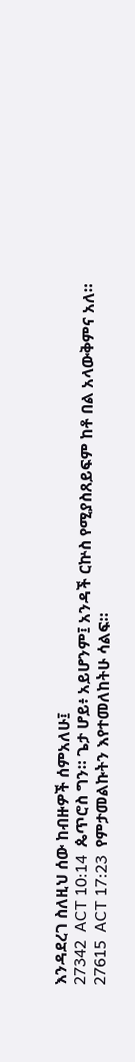እንዳደረገ ስለዚህ ሰው ከብዙዎች ሰምአለሁ፤
27342  ACT 10:14  ጴጥሮስ ግን። ጌታ ሆይ፥ አይሆንም፤ አንዳች ርኵስ የሚያስጸይፍም ከቶ በል አላውቅምና አለ።
27615  ACT 17:23  የምታመልኩትን እየተመለከትሁ ሳልፍ።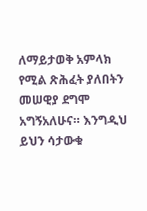ለማይታወቅ አምላክ የሚል ጽሕፈት ያለበትን መሠዊያ ደግሞ አግኝአለሁና። እንግዲህ ይህን ሳታውቁ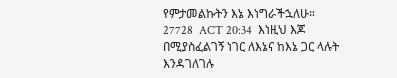የምታመልኩትን እኔ እነግራችኋለሁ።
27728  ACT 20:34  እነዚህ እጆ በሚያስፈልገኝ ነገር ለእኔና ከእኔ ጋር ላሉት እንዳገለገሉ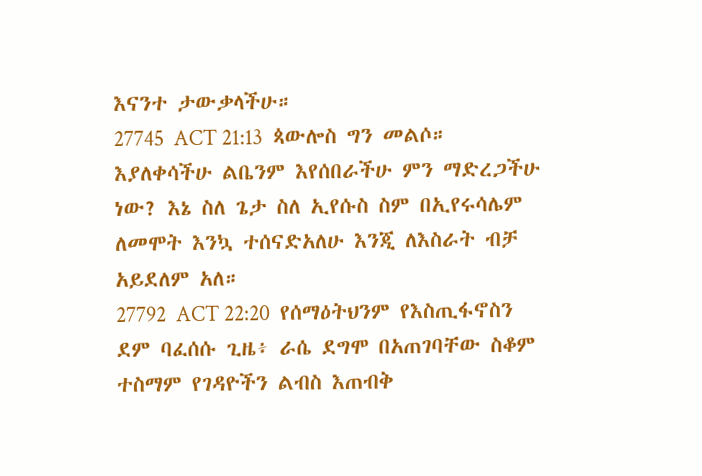እናንተ ታውቃላችሁ።
27745  ACT 21:13  ጳውሎስ ግን መልሶ። እያለቀሳችሁ ልቤንም እየሰበራችሁ ምን ማድረጋችሁ ነው? እኔ ስለ ጌታ ስለ ኢየሱስ ስም በኢየሩሳሌም ለመሞት እንኳ ተሰናድአለሁ እንጂ ለእስራት ብቻ አይደለም አለ።
27792  ACT 22:20  የሰማዕትህንም የእስጢፋኖስን ደም ባፈሰሱ ጊዜ፥ ራሴ ደግሞ በአጠገባቸው ስቆም ተስማም የገዳዮችን ልብስ እጠብቅ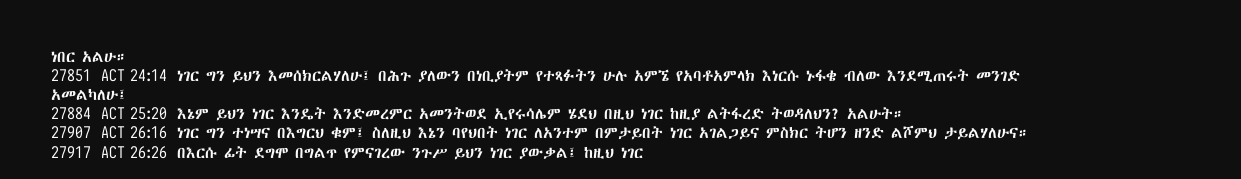ነበር አልሁ።
27851  ACT 24:14  ነገር ግን ይህን እመሰክርልሃለሁ፤ በሕጉ ያለውን በነቢያትም የተጻፉትን ሁሉ አምኜ የአባቶአምላክ እነርሱ ኑፋቄ ብለው እንደሚጠሩት መንገድ አመልካለሁ፤
27884  ACT 25:20  እኔም ይህን ነገር እንዴት እንድመረምር አመንትወደ ኢየሩሳሌም ሄደህ በዚህ ነገር ከዚያ ልትፋረድ ትወዳለህን? አልሁት።
27907  ACT 26:16  ነገር ግን ተነሣና በእግርህ ቁም፤ ስለዚህ እኔን ባየህበት ነገር ለአንተም በምታይበት ነገር አገልጋይና ምስክር ትሆን ዘንድ ልሾምህ ታይልሃለሁና።
27917  ACT 26:26  በእርሱ ፊት ደግሞ በግልጥ የምናገረው ንጉሥ ይህን ነገር ያውቃል፤ ከዚህ ነገር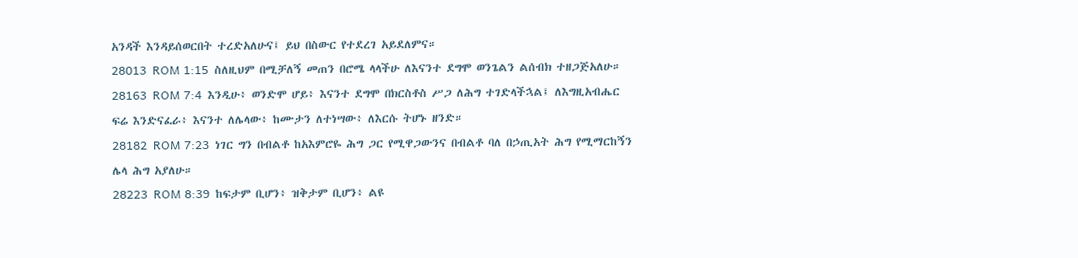አንዳች እንዳይሰወርበት ተረድአለሁና፤ ይህ በስውር የተደረገ አይደለምና።
28013  ROM 1:15  ስለዚህም በሚቻለኝ መጠን በሮሜ ላላችሁ ለእናንተ ደግሞ ወንጌልን ልሰብክ ተዘጋጅአለሁ።
28163  ROM 7:4  እንዲሁ፥ ወንድሞ ሆይ፥ እናንተ ደግሞ በክርስቶስ ሥጋ ለሕግ ተገድላችኋል፤ ለእግዚአብሔር ፍሬ እንድናፈራ፥ እናንተ ለሌላው፥ ከሙታን ለተነሣው፥ ለእርሱ ትሆኑ ዘንድ።
28182  ROM 7:23  ነገር ግን በብልቶ ከአእምሮዬ ሕግ ጋር የሚዋጋውንና በብልቶ ባለ በኃጢአት ሕግ የሚማርከኝን ሌላ ሕግ አያለሁ።
28223  ROM 8:39  ከፍታም ቢሆን፥ ዝቅታም ቢሆን፥ ልዩ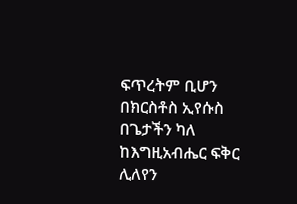ፍጥረትም ቢሆን በክርስቶስ ኢየሱስ በጌታችን ካለ ከእግዚአብሔር ፍቅር ሊለየን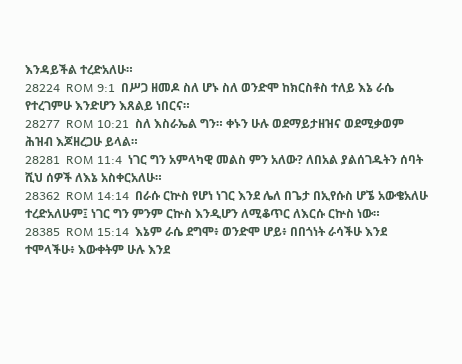እንዳይችል ተረድአለሁ።
28224  ROM 9:1  በሥጋ ዘመዶ ስለ ሆኑ ስለ ወንድሞ ከክርስቶስ ተለይ እኔ ራሴ የተረገምሁ እንድሆን እጸልይ ነበርና።
28277  ROM 10:21  ስለ እስራኤል ግን። ቀኑን ሁሉ ወደማይታዘዝና ወደሚቃወም ሕዝብ እጆዘረጋሁ ይላል።
28281  ROM 11:4  ነገር ግን አምላካዊ መልስ ምን አለው? ለበአል ያልሰገዱትን ሰባት ሺህ ሰዎች ለእኔ አስቀርአለሁ።
28362  ROM 14:14  በራሱ ርኵስ የሆነ ነገር እንደ ሌለ በጌታ በኢየሱስ ሆኜ አውቄአለሁ ተረድአለሁም፤ ነገር ግን ምንም ርኵስ እንዲሆን ለሚቆጥር ለእርሱ ርኵስ ነው።
28385  ROM 15:14  እኔም ራሴ ደግሞ፥ ወንድሞ ሆይ፥ በበጎነት ራሳችሁ እንደ ተሞላችሁ፥ እውቀትም ሁሉ እንደ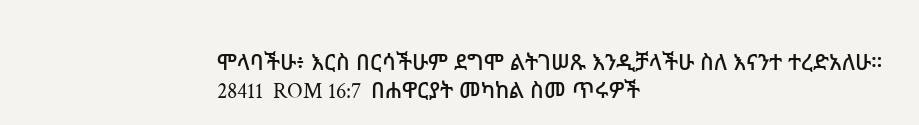ሞላባችሁ፥ እርስ በርሳችሁም ደግሞ ልትገሠጹ እንዲቻላችሁ ስለ እናንተ ተረድአለሁ።
28411  ROM 16:7  በሐዋርያት መካከል ስመ ጥሩዎች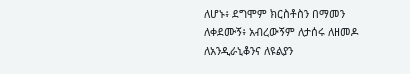ለሆኑ፥ ደግሞም ክርስቶስን በማመን ለቀደሙኝ፥ አብረውኝም ለታሰሩ ለዘመዶ ለአንዲራኒቆንና ለዩልያን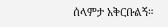ሰላምታ አቅርቡልኝ።